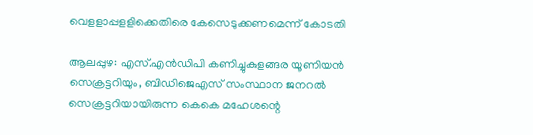വെളളാപ്പളളിക്കെതിരെ കേസെടുക്കണമെന്ന് കോടതി

ആലപ്പുഴ: എസ്.എന്‍ഡിപി കണിച്ചുകുളങ്ങര യൂണിയന്‍ സെക്രട്ടറിയും, ബിഡിജെഎസ് സംസ്ഥാന ജനറല്‍ സെക്രട്ടറിയായിരുന്ന കെകെ മഹേശന്റെ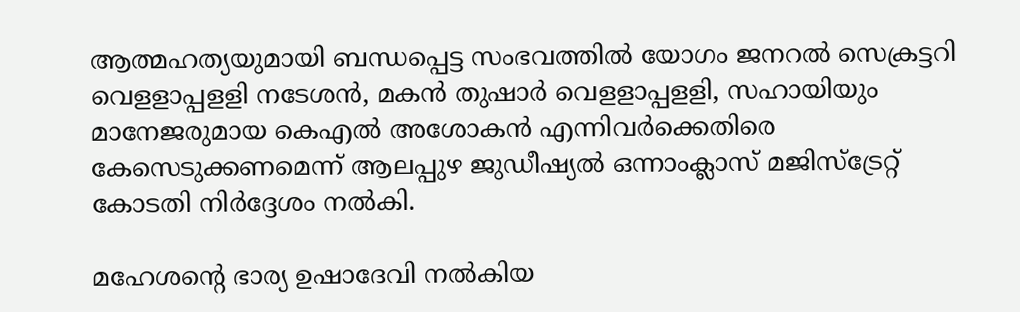ആത്മഹത്യയുമായി ബന്ധപ്പെട്ട സംഭവത്തില്‍ യോഗം ജനറല്‍ സെക്രട്ടറി വെളളാപ്പളളി നടേശന്‍, മകന്‍ തുഷാര്‍ വെളളാപ്പളളി, സഹായിയും മാനേജരുമായ കെഎല്‍ അശോകന്‍ എന്നിവര്‍ക്കെതിരെ കേസെടുക്കണമെന്ന് ആലപ്പുഴ ജുഡീഷ്യല്‍ ഒന്നാംക്ലാസ് മജിസ്‌ട്രേറ്റ് കോടതി നിര്‍ദ്ദേശം നല്‍കി.

മഹേശന്റെ ഭാര്യ ഉഷാദേവി നല്‍കിയ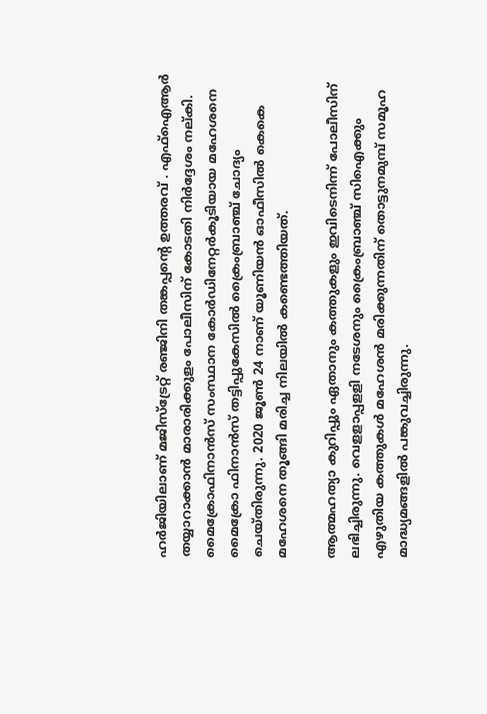ഹര്‍ജിയിലാണ് മജിസ്‌ട്രേറ്റ് രഞ്ജിനി തങ്കപ്പന്റെ ഉത്തരവ് . എഫ്‌ഐആര്‍ തയ്യാറാക്കാന്‍ മാരാരിക്കുളം പോലീസിന് കോടതി നിര്‍ദ്ദേശം നല്കി. മൈക്രോഫിനാന്‍സ് സംസ്ഥാന കോര്‍ഡിനേറ്റര്‍കൂടിയായ മഹേശനെ മൈക്രോ ഫിനാന്‍സ് തട്ടിപ്പുകേസില്‍ ക്രൈംബ്രാഞ്ച് ചോദ്യം ചെയ്തിരുന്നു. 2020 ജൂണ്‍ 24 നാണ് യൂണിയന്‍ ഓഫീസില്‍ കെകെ മഹേശനെ തൂങ്ങി മരിച്ച നിലയില്‍ കണ്ടെത്തിയത്.

ആത്മഹത്യാ കുറിപ്പും ഏതാനും കത്തുകളും ഇവിടെനിന്ന് പോലീസിന് ലഭിച്ചിരുന്നു. വെളളാപ്പളളി നടേശനും ക്രൈംബ്രാഞ്ച് സിഐക്കും എഴുതിയ കത്തുകള്‍ മഹേശന്‍ മരിക്കുന്നതിന് തൊട്ടുനമുമ്പ് സമൂഹ മാദ്ധ്യമങ്ങളില്‍ പങ്കുവച്ചിരുന്നു.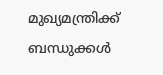മുഖ്യമന്ത്രിക്ക് ബന്ധുക്കള്‍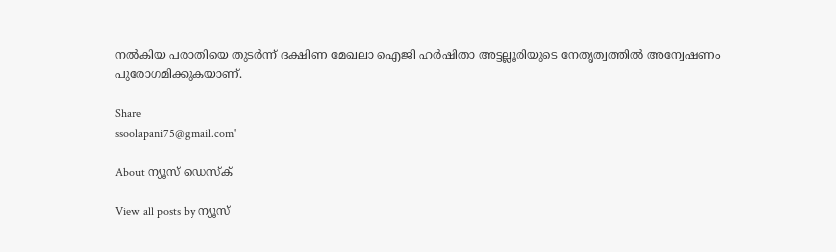നല്‍കിയ പരാതിയെ തുടര്‍ന്ന് ദക്ഷിണ മേഖലാ ഐജി ഹര്‍ഷിതാ അട്ടല്ലൂരിയുടെ നേതൃത്വത്തില്‍ അന്വേഷണം പുരോഗമിക്കുകയാണ്.

Share
ssoolapani75@gmail.com'

About ന്യൂസ് ഡെസ്ക്

View all posts by ന്യൂസ്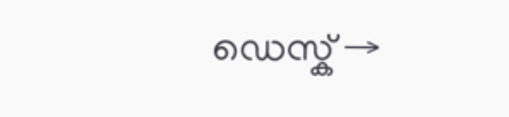ഡെസ്ക് →